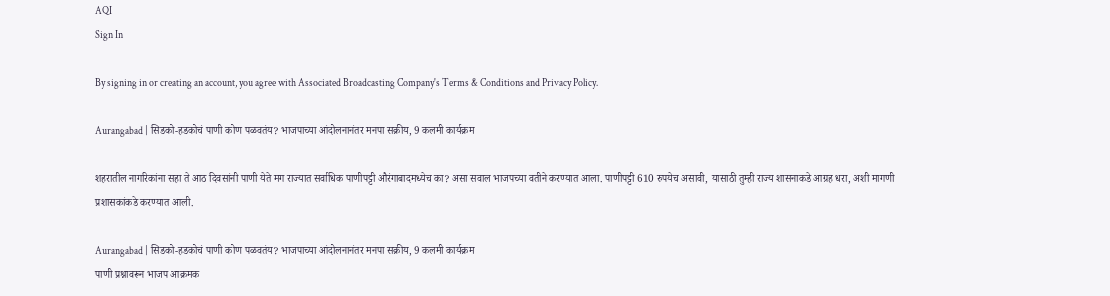AQI
Sign In

By signing in or creating an account, you agree with Associated Broadcasting Company's Terms & Conditions and Privacy Policy.

Aurangabad | सिडको-हडकोचं पाणी कोण पळवतंय? भाजपाच्या आंदोलनानंतर मनपा सक्रीय, 9 कलमी कार्यक्रम

शहरातील नागरिकांना सहा ते आठ दिवसांनी पाणी येते मग राज्यात सर्वाधिक पाणीपट्टी औरंगाबादमध्येच का? असा सवाल भाजपच्या वतीने करण्यात आला. पाणीपट्टी 610 रुपयेच असावी, यासाठी तुम्ही राज्य शासनाकडे आग्रह धरा, अशी मागणी प्रशासकांकडे करण्यात आली.

Aurangabad | सिडको-हडकोचं पाणी कोण पळवतंय? भाजपाच्या आंदोलनानंतर मनपा सक्रीय, 9 कलमी कार्यक्रम
पाणी प्रश्नावरून भाजप आक्रमक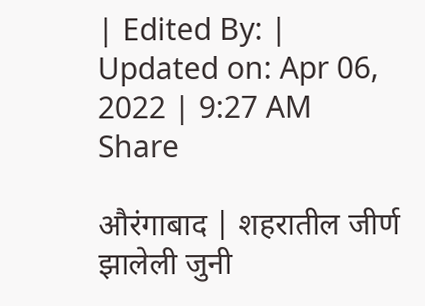| Edited By: | Updated on: Apr 06, 2022 | 9:27 AM
Share

औरंगाबाद | शहरातील जीर्ण झालेली जुनी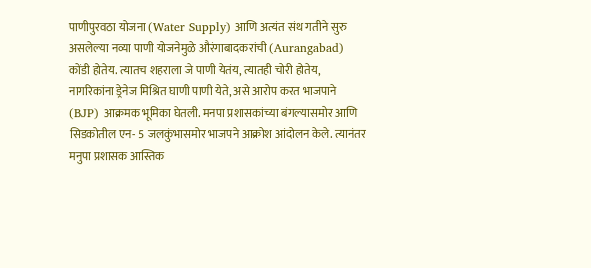पाणीपुरवठा योजना (Water Supply) आणि अत्यंत संथ गतीने सुरु असलेल्या नव्या पाणी योजनेमुळे औरंगाबादकरांची (Aurangabad) कोंडी होतेय. त्यातच शहराला जे पाणी येतंय, त्यातही चोरी होतेय, नागरिकांना ड्रेनेज मिश्रित घाणी पाणी येते, असे आरोप करत भाजपाने (BJP) आक्रमक भूमिका घेतली. मनपा प्रशासकांच्या बंगल्यासमोर आणि सिडकोतील एन- 5 जलकुंभासमोर भाजपने आक्रोश आंदोलन केले. त्यानंतर मनुपा प्रशासक आस्तिक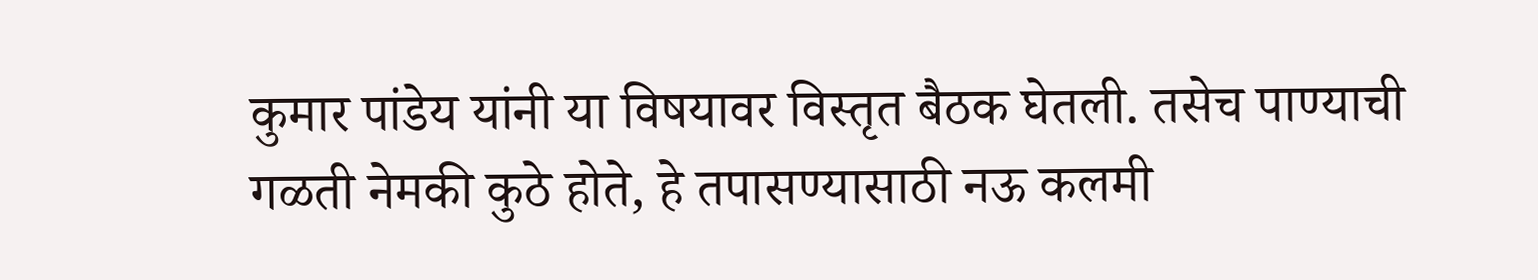कुमार पांडेय यांनी या विषयावर विस्तृत बैठक घेतली. तसेच पाण्याची गळती नेमकी कुठे होते, हे तपासण्यासाठी नऊ कलमी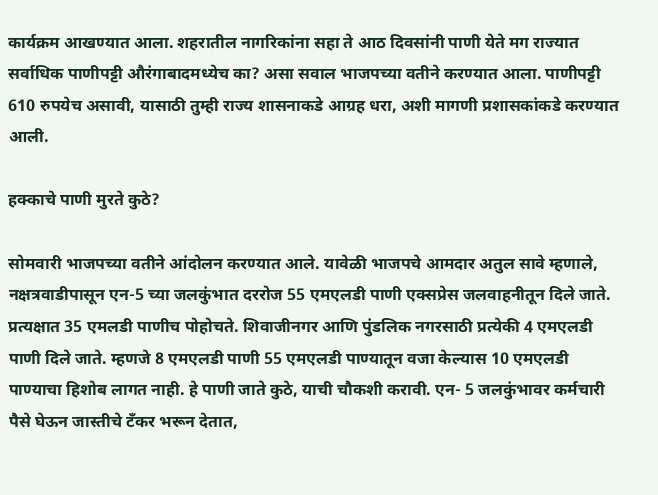कार्यक्रम आखण्यात आला. शहरातील नागरिकांना सहा ते आठ दिवसांनी पाणी येते मग राज्यात सर्वाधिक पाणीपट्टी औरंगाबादमध्येच का? असा सवाल भाजपच्या वतीने करण्यात आला. पाणीपट्टी 610 रुपयेच असावी, यासाठी तुम्ही राज्य शासनाकडे आग्रह धरा, अशी मागणी प्रशासकांकडे करण्यात आली.

हक्काचे पाणी मुरते कुठे?

सोमवारी भाजपच्या वतीने आंदोलन करण्यात आले. यावेळी भाजपचे आमदार अतुल सावे म्हणाले, नक्षत्रवाडीपासून एन-5 च्या जलकुंभात दररोज 55 एमएलडी पाणी एक्सप्रेस जलवाहनीतून दिले जाते. प्रत्यक्षात 35 एमलडी पाणीच पोहोचते. शिवाजीनगर आणि पुंडलिक नगरसाठी प्रत्येकी 4 एमएलडी पाणी दिले जाते. म्हणजे 8 एमएलडी पाणी 55 एमएलडी पाण्यातून वजा केल्यास 10 एमएलडी पाण्याचा हिशोब लागत नाही. हे पाणी जाते कुठे, याची चौकशी करावी. एन- 5 जलकुंभावर कर्मचारी पैसे घेऊन जास्तीचे टँकर भरून देतात,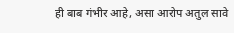ही बाब गंभीर आहे, असा आरोप अतुल सावे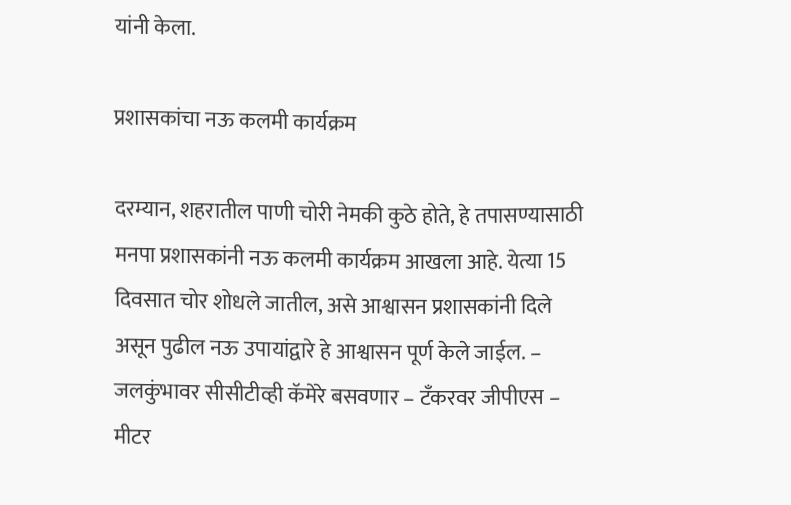यांनी केला.

प्रशासकांचा नऊ कलमी कार्यक्रम

दरम्यान, शहरातील पाणी चोरी नेमकी कुठे होते, हे तपासण्यासाठी मनपा प्रशासकांनी नऊ कलमी कार्यक्रम आखला आहे. येत्या 15 दिवसात चोर शोधले जातील, असे आश्वासन प्रशासकांनी दिले असून पुढील नऊ उपायांद्वारे हे आश्वासन पूर्ण केले जाईल. – जलकुंभावर सीसीटीव्ही कॅमेरे बसवणार – टँकरवर जीपीएस – मीटर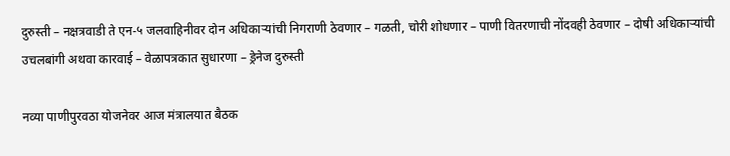दुरुस्ती – नक्षत्रवाडी ते एन-५ जलवाहिनीवर दोन अधिकाऱ्यांची निगराणी ठेवणार – गळती, चोरी शोधणार – पाणी वितरणाची नोंदवही ठेवणार – दोषी अधिकाऱ्यांची उचलबांगी अथवा कारवाई – वेळापत्रकात सुधारणा – ड्रेनेज दुरुस्ती

नव्या पाणीपुरवठा योजनेवर आज मंत्रालयात बैठक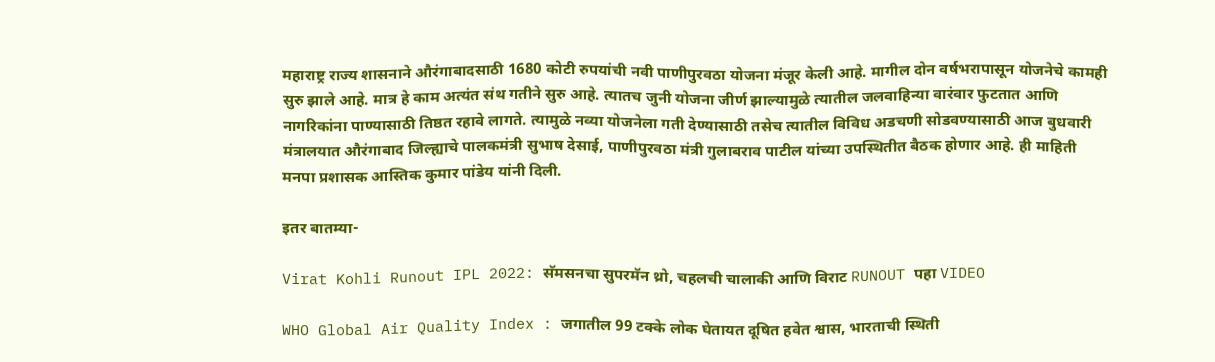महाराष्ट्र राज्य शासनाने औरंगाबादसाठी 1680 कोटी रुपयांची नवी पाणीपुरवठा योजना मंजूर केली आहे. मागील दोन वर्षभरापासून योजनेचे कामही सुरु झाले आहे. मात्र हे काम अत्यंत संथ गतीने सुरु आहे. त्यातच जुनी योजना जीर्ण झाल्यामुळे त्यातील जलवाहिन्या वारंवार फुटतात आणि नागरिकांना पाण्यासाठी तिष्ठत रहावे लागते. त्यामुळे नव्या योजनेला गती देण्यासाठी तसेच त्यातील विविध अडचणी सोडवण्यासाठी आज बुधवारी मंत्रालयात औरंगाबाद जिल्ह्याचे पालकमंत्री सुभाष देसाई, पाणीपुरवठा मंत्री गुलाबराव पाटील यांच्या उपस्थितीत बैठक होणार आहे. ही माहिती मनपा प्रशासक आस्तिक कुमार पांडेय यांनी दिली.

इतर बातम्या-

Virat Kohli Runout IPL 2022: सॅमसनचा सुपरमॅन थ्रो, चहलची चालाकी आणि विराट RUNOUT पहा VIDEO

WHO Global Air Quality Index : जगातील 99 टक्के लोक घेतायत दूषित हवेत श्वास, भारताची स्थिती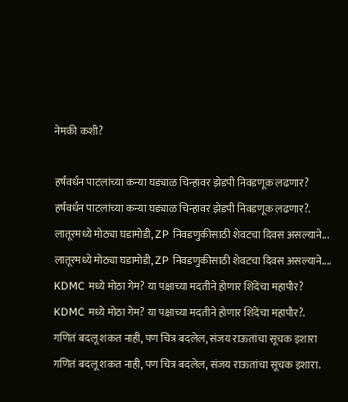नेमकी कशी?

हर्षवर्धन पाटलांच्या कन्या घड्याळ चिन्हावर झेडपी निवडणूक लढणार?
हर्षवर्धन पाटलांच्या कन्या घड्याळ चिन्हावर झेडपी निवडणूक लढणार?.
लातूरमध्ये मोठ्या घडामोडी, ZP निवडणुकीसाठी शेवटचा दिवस असल्याने...
लातूरमध्ये मोठ्या घडामोडी, ZP निवडणुकीसाठी शेवटचा दिवस असल्याने....
KDMC मध्ये मोठा गेम? या पक्षाच्या मदतीने होणार शिंदेंचा महापौर?
KDMC मध्ये मोठा गेम? या पक्षाच्या मदतीने होणार शिंदेंचा महापौर?.
गणितं बदलू शकत नाही, पण चित्र बदलेल, संजय राऊतांचा सूचक इशारा
गणितं बदलू शकत नाही, पण चित्र बदलेल, संजय राऊतांचा सूचक इशारा.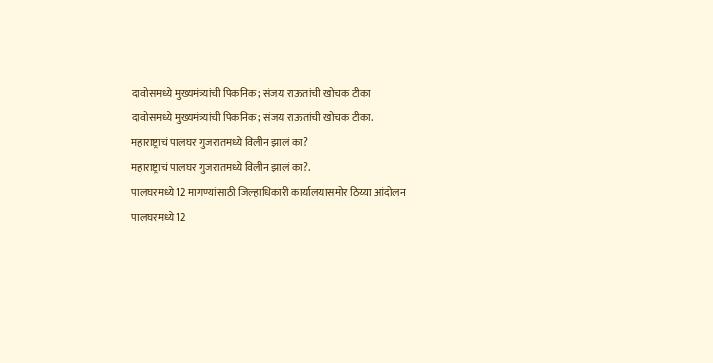दावोसमध्ये मुख्यमंत्र्यांची पिकनिक; संजय राऊतांची खोचक टीका
दावोसमध्ये मुख्यमंत्र्यांची पिकनिक; संजय राऊतांची खोचक टीका.
महाराष्ट्राचं पालघर गुजरातमध्ये विलीन झालं का?
महाराष्ट्राचं पालघर गुजरातमध्ये विलीन झालं का?.
पालघरमध्ये12 मागण्यांसाठी जिल्हाधिकारी कार्यालयासमोर ठिय्या आंदोलन
पालघरमध्ये12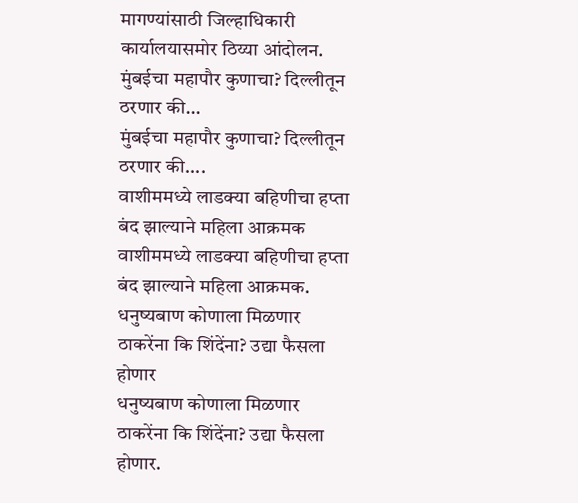मागण्यांसाठी जिल्हाधिकारी कार्यालयासमोर ठिय्या आंदोलन.
मुंबईचा महापौर कुणाचा? दिल्लीतून ठरणार की...
मुंबईचा महापौर कुणाचा? दिल्लीतून ठरणार की....
वाशीममध्ये लाडक्या बहिणीचा हप्ता बंद झाल्याने महिला आक्रमक
वाशीममध्ये लाडक्या बहिणीचा हप्ता बंद झाल्याने महिला आक्रमक.
धनुष्यबाण कोणाला मिळणार ठाकरेंना कि शिंदेंना? उद्या फैसला होणार
धनुष्यबाण कोणाला मिळणार ठाकरेंना कि शिंदेंना? उद्या फैसला होणार.